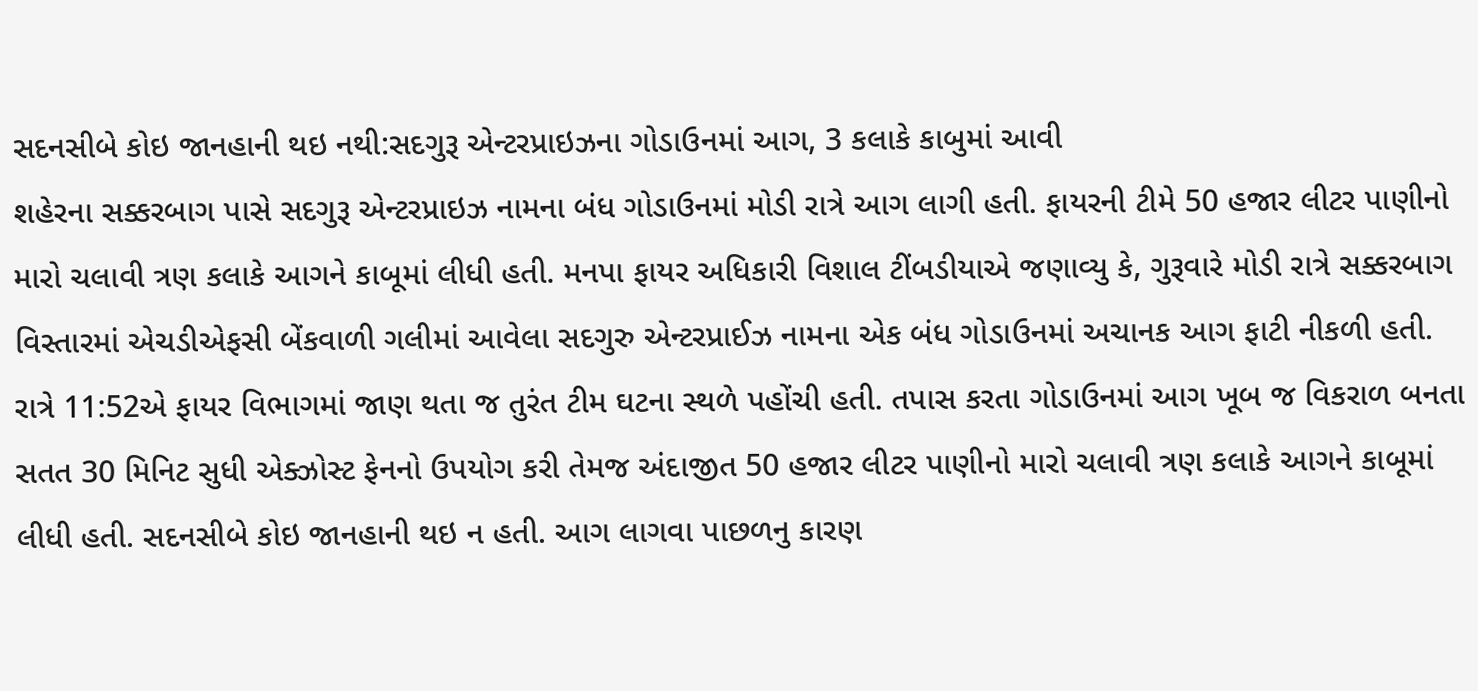સદનસીબે કોઇ જાનહાની થઇ નથી:સદગુરૂ એન્ટરપ્રાઇઝના ગોડાઉનમાં આગ, 3 કલાકે કાબુમાં આવી
શહેરના સક્કરબાગ પાસે સદગુરૂ એન્ટરપ્રાઇઝ નામના બંધ ગોડાઉનમાં મોડી રાત્રે આગ લાગી હતી. ફાયરની ટીમે 50 હજાર લીટર પાણીનો મારો ચલાવી ત્રણ કલાકે આગને કાબૂમાં લીધી હતી. મનપા ફાયર અધિકારી વિશાલ ટીંબડીયાએ જણાવ્યુ કે, ગુરૂવારે મોડી રાત્રે સક્કરબાગ વિસ્તારમાં એચડીએફસી બેંકવાળી ગલીમાં આવેલા સદગુરુ એન્ટરપ્રાઈઝ નામના એક બંધ ગોડાઉનમાં અચાનક આગ ફાટી નીકળી હતી. રાત્રે 11:52એ ફાયર વિભાગમાં જાણ થતા જ તુરંત ટીમ ઘટના સ્થળે પહોંચી હતી. તપાસ કરતા ગોડાઉનમાં આગ ખૂબ જ વિકરાળ બનતા સતત 30 મિનિટ સુધી એક્ઝોસ્ટ ફેનનો ઉપયોગ કરી તેમજ અંદાજીત 50 હજાર લીટર પાણીનો મારો ચલાવી ત્રણ કલાકે આગને કાબૂમાં લીધી હતી. સદનસીબે કોઇ જાનહાની થઇ ન હતી. આગ લાગવા પાછળનુ કારણ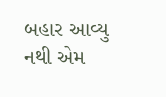બહાર આવ્યુ નથી એમ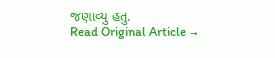જણાવ્યુ હતુ.
Read Original Article →